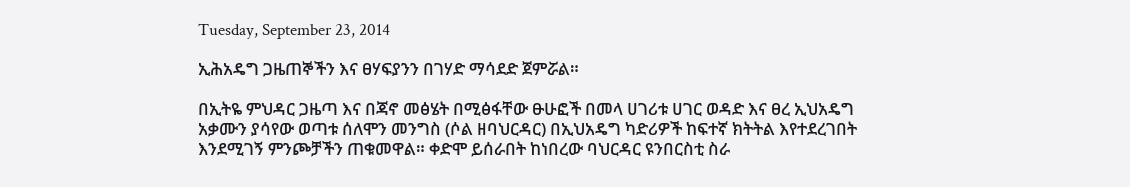Tuesday, September 23, 2014

ኢሕአዴግ ጋዜጠኞችን እና ፀሃፍያንን በገሃድ ማሳደድ ጀምሯል።

በኢትዬ ምህዳር ጋዜጣ እና በጃኖ መፅሄት በሚፅፋቸው ፁሁፎች በመላ ሀገሪቱ ሀገር ወዳድ እና ፀረ ኢህአዴግ አቃሙን ያሳየው ወጣቱ ሰለሞን መንግስ (ሶል ዘባህርዳር) በኢህአዴግ ካድሪዎች ከፍተኛ ክትትል እየተደረገበት እንደሚገኝ ምንጮቻችን ጠቁመዋል። ቀድሞ ይሰራበት ከነበረው ባህርዳር ዩንበርስቲ ስራ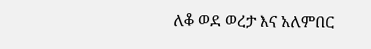ለቆ ወደ ወረታ እና አለምበር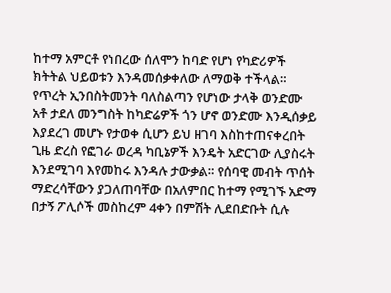ከተማ አምርቶ የነበረው ሰለሞን ከባድ የሆነ የካድሪዎች ክትትል ህይወቱን እንዳመሰቃቀለው ለማወቅ ተችላል። የጥረት ኢንበስትመንት ባለስልጣን የሆነው ታላቅ ወንድሙ አቶ ታደለ መንግስት ከካድሬዎች ጎን ሆኖ ወንድሙ እንዲሰቃይ እያደረገ መሆኑ የታወቀ ሲሆን ይህ ዘገባ እስከተጠናቀረበት ጊዜ ድረስ የፎገራ ወረዳ ካቢኔዎች እንዴት አድርገው ሊያስሩት እንደሚገባ እየመከሩ እንዳሉ ታውቃል። የሰባዊ መብት ጥሰት ማድረሳቸውን ያጋለጠባቸው በአለምበር ከተማ የሚገኙ አድማ በታኝ ፖሊሶች መስከረም 4ቀን በምሽት ሊደበድቡት ሲሉ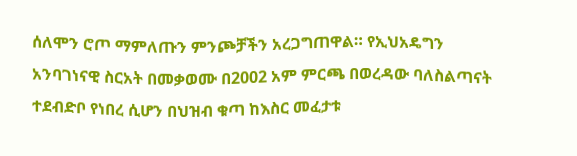ሰለሞን ሮጦ ማምለጡን ምንጮቻችን አረጋግጠዋል። የኢህአዴግን አንባገነናዊ ስርአት በመቃወሙ በ2002 አም ምርጫ በወረዳው ባለስልጣናት ተደብድቦ የነበረ ሲሆን በህዝብ ቁጣ ከእስር መፈታቱ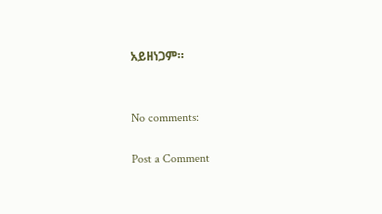አይዘነጋም።


No comments:

Post a Comment